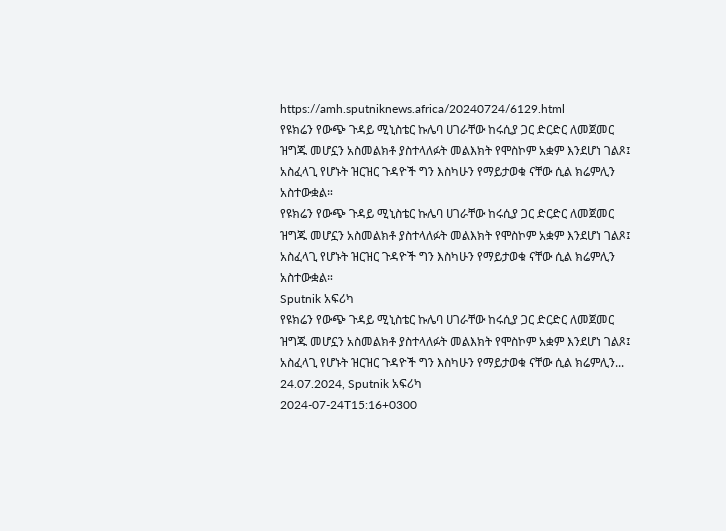https://amh.sputniknews.africa/20240724/6129.html
የዩክሬን የውጭ ጉዳይ ሚኒስቴር ኩሌባ ሀገራቸው ከሩሲያ ጋር ድርድር ለመጀመር ዝግጁ መሆኗን አስመልክቶ ያስተላለፉት መልእክት የሞስኮም አቋም እንደሆነ ገልጾ፤ አስፈላጊ የሆኑት ዝርዝር ጉዳዮች ግን እስካሁን የማይታወቁ ናቸው ሲል ክሬምሊን አስተውቋል።
የዩክሬን የውጭ ጉዳይ ሚኒስቴር ኩሌባ ሀገራቸው ከሩሲያ ጋር ድርድር ለመጀመር ዝግጁ መሆኗን አስመልክቶ ያስተላለፉት መልእክት የሞስኮም አቋም እንደሆነ ገልጾ፤ አስፈላጊ የሆኑት ዝርዝር ጉዳዮች ግን እስካሁን የማይታወቁ ናቸው ሲል ክሬምሊን አስተውቋል።
Sputnik አፍሪካ
የዩክሬን የውጭ ጉዳይ ሚኒስቴር ኩሌባ ሀገራቸው ከሩሲያ ጋር ድርድር ለመጀመር ዝግጁ መሆኗን አስመልክቶ ያስተላለፉት መልእክት የሞስኮም አቋም እንደሆነ ገልጾ፤ አስፈላጊ የሆኑት ዝርዝር ጉዳዮች ግን እስካሁን የማይታወቁ ናቸው ሲል ክሬምሊን... 24.07.2024, Sputnik አፍሪካ
2024-07-24T15:16+0300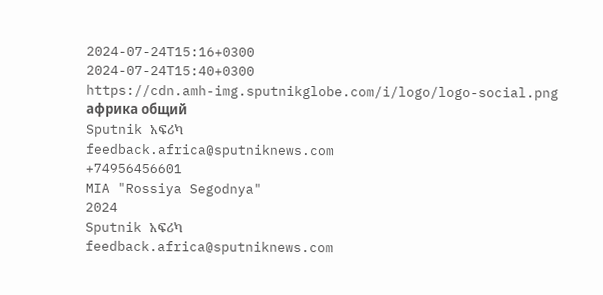2024-07-24T15:16+0300
2024-07-24T15:40+0300
https://cdn.amh-img.sputnikglobe.com/i/logo/logo-social.png
африка общий
Sputnik አፍሪካ
feedback.africa@sputniknews.com
+74956456601
MIA "Rossiya Segodnya"
2024
Sputnik አፍሪካ
feedback.africa@sputniknews.com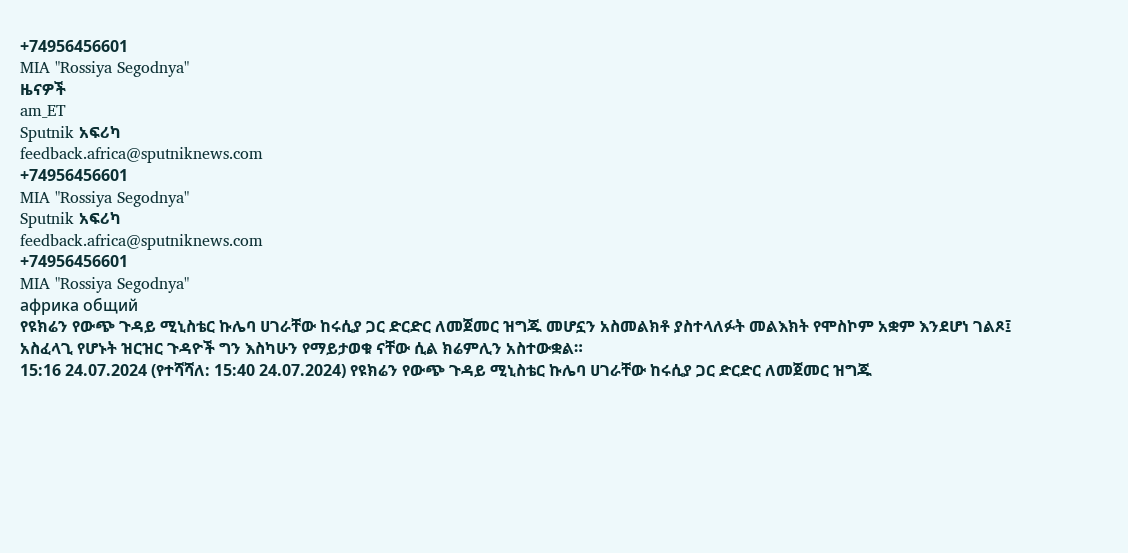+74956456601
MIA "Rossiya Segodnya"
ዜናዎች
am_ET
Sputnik አፍሪካ
feedback.africa@sputniknews.com
+74956456601
MIA "Rossiya Segodnya"
Sputnik አፍሪካ
feedback.africa@sputniknews.com
+74956456601
MIA "Rossiya Segodnya"
африка общий
የዩክሬን የውጭ ጉዳይ ሚኒስቴር ኩሌባ ሀገራቸው ከሩሲያ ጋር ድርድር ለመጀመር ዝግጁ መሆኗን አስመልክቶ ያስተላለፉት መልእክት የሞስኮም አቋም እንደሆነ ገልጾ፤ አስፈላጊ የሆኑት ዝርዝር ጉዳዮች ግን እስካሁን የማይታወቁ ናቸው ሲል ክሬምሊን አስተውቋል።
15:16 24.07.2024 (የተሻሻለ: 15:40 24.07.2024) የዩክሬን የውጭ ጉዳይ ሚኒስቴር ኩሌባ ሀገራቸው ከሩሲያ ጋር ድርድር ለመጀመር ዝግጁ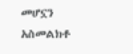መሆኗን አስመልክቶ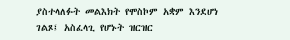ያስተላለፉት መልእክት የሞስኮም አቋም እንደሆነ ገልጾ፤ አስፈላጊ የሆኑት ዝርዝር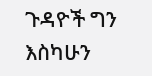ጉዳዮች ግን እስካሁን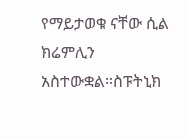የማይታወቁ ናቸው ሲል ክሬምሊን አስተውቋል።ስፑትኒክ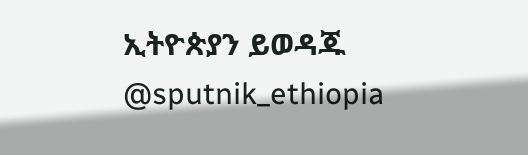ኢትዮጵያን ይወዳጁ @sputnik_ethiopia